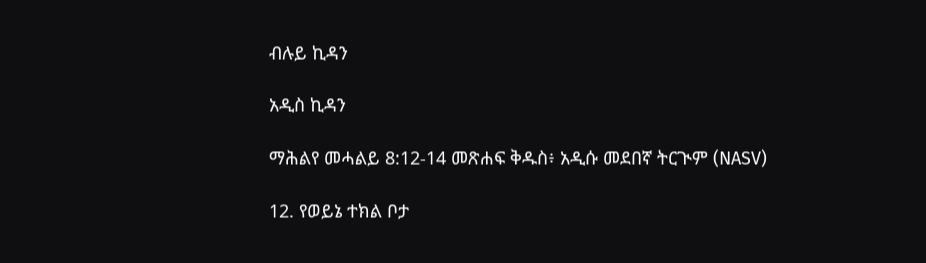ብሉይ ኪዳን

አዲስ ኪዳን

ማሕልየ መሓልይ 8:12-14 መጽሐፍ ቅዱስ፥ አዲሱ መደበኛ ትርጒም (NASV)

12. የወይኔ ተክል ቦታ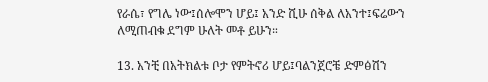የራሴ፣ የግሌ ነው፤ሰሎሞን ሆይ፤ አንድ ሺሁ ሰቅል ለአንተ፤ፍሬውን ለሚጠብቁ ደግም ሁለት መቶ ይሁን።

13. አንቺ በአትክልቱ ቦታ የምትኖሪ ሆይ፤ባልንጀሮቼ ድምፅሽን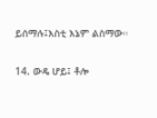ይሰማሉ፤እስቲ እኔም ልስማው።

14. ውዴ ሆይ፤ ቶሎ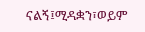ናልኝ፤ሚዳቋን፣ወይም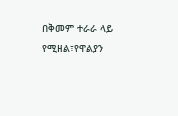በቅመም ተራራ ላይ የሚዘል፣የዋልያን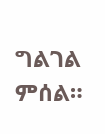ግልገል ምሰል።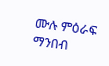ሙሉ ምዕራፍ ማንበብ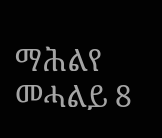ማሕልየ መሓልይ 8